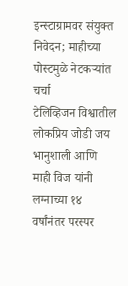इन्स्टाग्रामवर संयुक्त निवेदन; माहीच्या पोस्टमुळे नेटकऱ्यांत चर्चा
टेलिव्हिजन विश्वातील लोकप्रिय जोडी जय भानुशाली आणि माही विज यांनी लग्नाच्या १४ वर्षांनंतर परस्पर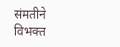संमतीने विभक्त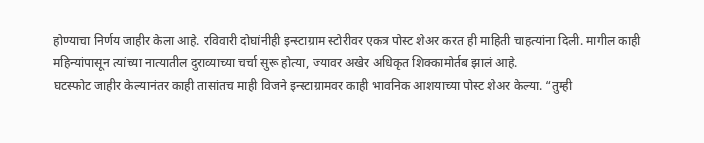होण्याचा निर्णय जाहीर केला आहे. रविवारी दोघांनीही इन्स्टाग्राम स्टोरीवर एकत्र पोस्ट शेअर करत ही माहिती चाहत्यांना दिली. मागील काही महिन्यांपासून त्यांच्या नात्यातील दुराव्याच्या चर्चा सुरू होत्या, ज्यावर अखेर अधिकृत शिक्कामोर्तब झालं आहे.
घटस्फोट जाहीर केल्यानंतर काही तासांतच माही विजने इन्स्टाग्रामवर काही भावनिक आशयाच्या पोस्ट शेअर केल्या. “तुम्ही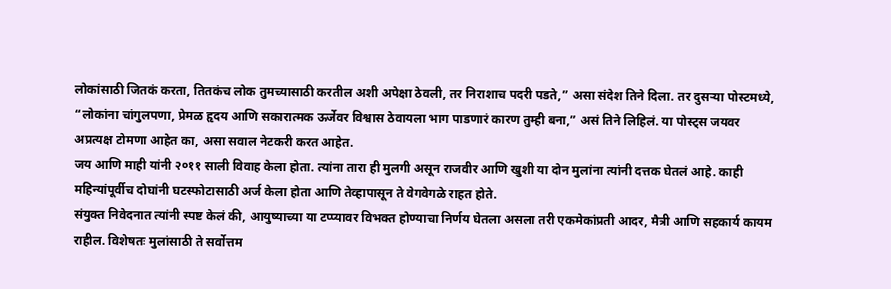लोकांसाठी जितकं करता, तितकंच लोक तुमच्यासाठी करतील अशी अपेक्षा ठेवली, तर निराशाच पदरी पडते,” असा संदेश तिने दिला. तर दुसऱ्या पोस्टमध्ये, “लोकांना चांगुलपणा, प्रेमळ हृदय आणि सकारात्मक ऊर्जेवर विश्वास ठेवायला भाग पाडणारं कारण तुम्ही बना,” असं तिने लिहिलं. या पोस्ट्स जयवर अप्रत्यक्ष टोमणा आहेत का, असा सवाल नेटकरी करत आहेत.
जय आणि माही यांनी २०११ साली विवाह केला होता. त्यांना तारा ही मुलगी असून राजवीर आणि खुशी या दोन मुलांना त्यांनी दत्तक घेतलं आहे. काही महिन्यांपूर्वीच दोघांनी घटस्फोटासाठी अर्ज केला होता आणि तेव्हापासून ते वेगवेगळे राहत होते.
संयुक्त निवेदनात त्यांनी स्पष्ट केलं की, आयुष्याच्या या टप्प्यावर विभक्त होण्याचा निर्णय घेतला असला तरी एकमेकांप्रती आदर, मैत्री आणि सहकार्य कायम राहील. विशेषतः मुलांसाठी ते सर्वोत्तम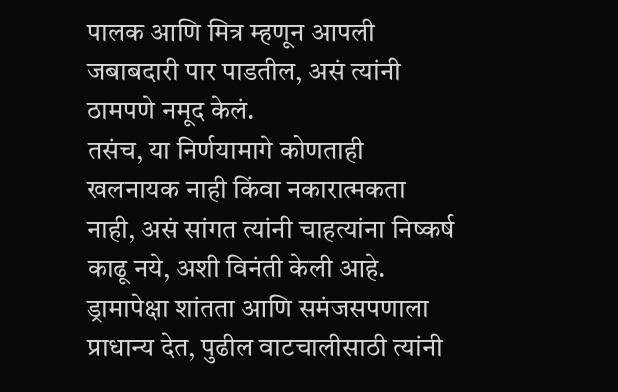पालक आणि मित्र म्हणून आपली जबाबदारी पार पाडतील, असं त्यांनी ठामपणे नमूद केलं.
तसंच, या निर्णयामागे कोणताही खलनायक नाही किंवा नकारात्मकता नाही, असं सांगत त्यांनी चाहत्यांना निष्कर्ष काढू नये, अशी विनंती केली आहे. ड्रामापेक्षा शांतता आणि समंजसपणाला प्राधान्य देत, पुढील वाटचालीसाठी त्यांनी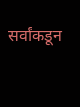सर्वांकडून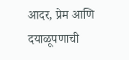आदर, प्रेम आणि दयाळूपणाची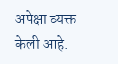अपेक्षा व्यक्त केली आहे.